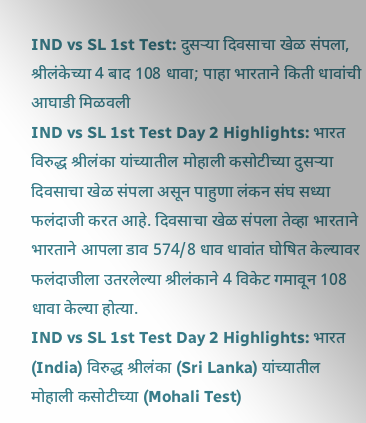IND vs SL 1st Test: दुसऱ्या दिवसाचा खेळ संपला, श्रीलंकेच्या 4 बाद 108 धावा; पाहा भारताने किती धावांची आघाडी मिळवली
IND vs SL 1st Test Day 2 Highlights: भारत विरुद्ध श्रीलंका यांच्यातील मोहाली कसोटीच्या दुसऱ्या दिवसाचा खेळ संपला असून पाहुणा लंकन संघ सध्या फलंदाजी करत आहे. दिवसाचा खेळ संपला तेव्हा भारताने भारताने आपला डाव 574/8 धाव धावांत घोषित केल्यावर फलंदाजीला उतरलेल्या श्रीलंकाने 4 विकेट गमावून 108 धावा केल्या होत्या.
IND vs SL 1st Test Day 2 Highlights: भारत (India) विरुद्ध श्रीलंका (Sri Lanka) यांच्यातील मोहाली कसोटीच्या (Mohali Test)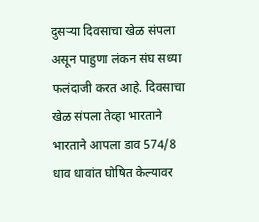दुसऱ्या दिवसाचा खेळ संपला असून पाहुणा लंकन संघ सध्या फलंदाजी करत आहे. दिवसाचा खेळ संपला तेव्हा भारताने भारताने आपला डाव 574/8 धाव धावांत घोषित केल्यावर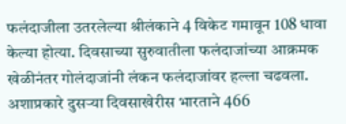फलंदाजीला उतरलेल्या श्रीलंकाने 4 विकेट गमावून 108 धावा केल्या होत्या. दिवसाच्या सुरुवातीला फलंदाजांच्या आक्रमक खेळीनंतर गोलंदाजांनी लंकन फलंदाजांवर हल्ला चढवला. अशाप्रकारे दुसऱ्या दिवसाखेरीस भारताने 466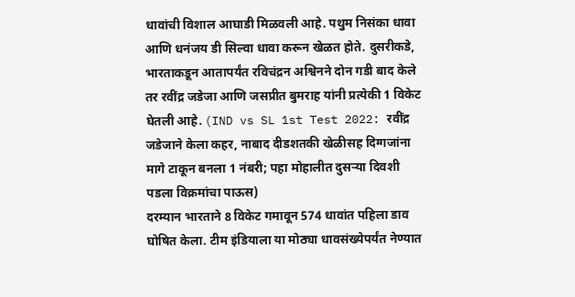धावांची विशाल आघाडी मिळवली आहे. पथुम निसंका धावा आणि धनंजय डी सिल्वा धावा करून खेळत होते. दुसरीकडे, भारताकडून आतापर्यंत रविचंद्रन अश्विनने दोन गडी बाद केले तर रवींद्र जडेजा आणि जसप्रीत बुमराह यांनी प्रत्येकी 1 विकेट घेतली आहे. (IND vs SL 1st Test 2022: रवींद्र जडेजाने केला कहर, नाबाद दीडशतकी खेळीसह दिग्गजांना मागे टाकून बनला 1 नंबरी; पहा मोहालीत दुसऱ्या दिवशी पडला विक्रमांचा पाऊस)
दरम्यान भारताने 8 विकेट गमावून 574 धावांत पहिला डाव घोषित केला. टीम इंडियाला या मोठ्या धावसंख्येपर्यंत नेण्यात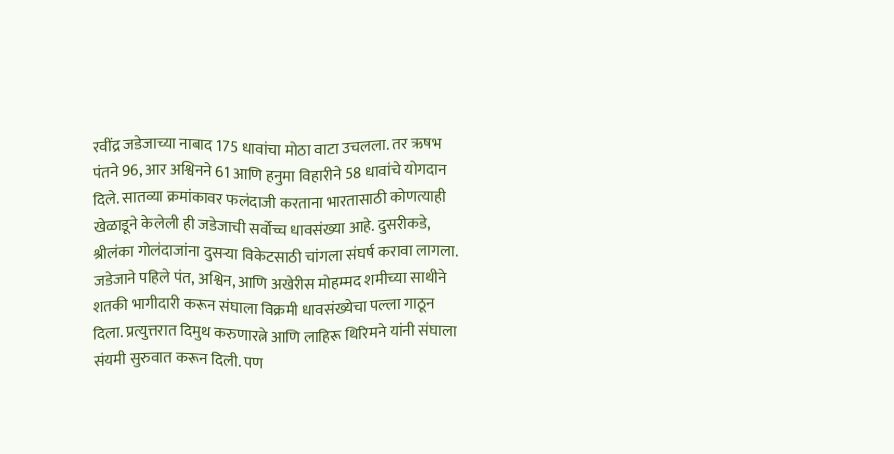रवींद्र जडेजाच्या नाबाद 175 धावांचा मोठा वाटा उचलला. तर ऋषभ पंतने 96, आर अश्विनने 61 आणि हनुमा विहारीने 58 धावांचे योगदान दिले. सातव्या क्रमांकावर फलंदाजी करताना भारतासाठी कोणत्याही खेळाडूने केलेली ही जडेजाची सर्वोच्च धावसंख्या आहे. दुसरीकडे, श्रीलंका गोलंदाजांना दुसऱ्या विकेटसाठी चांगला संघर्ष करावा लागला. जडेजाने पहिले पंत, अश्विन, आणि अखेरीस मोहम्मद शमीच्या साथीने शतकी भागीदारी करून संघाला विक्रमी धावसंख्येचा पल्ला गाठून दिला. प्रत्युत्तरात दिमुथ करुणारत्ने आणि लाहिरू थिरिमने यांनी संघाला संयमी सुरुवात करून दिली. पण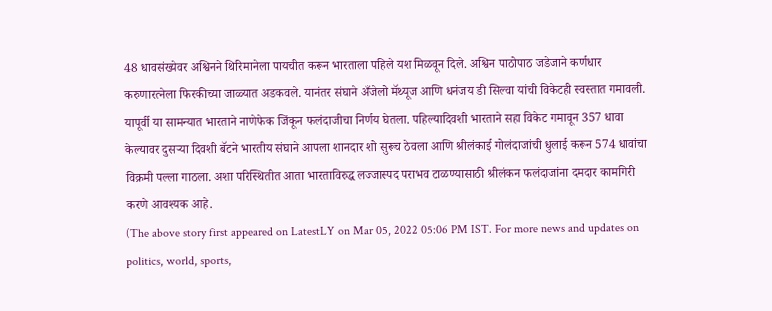48 धावसंख्येवर अश्विनने थिरिमानेला पायचीत करून भारताला पहिले यश मिळवून दिले. अश्विन पाठोपाठ जडेजाने कर्णधार करुणारत्नेला फिरकीच्या जाळ्यात अडकवले. यानंतर संघाने अँजेलो मॅथ्यूज आणि धनंजय डी सिल्वा यांची विकेटही स्वस्तात गमावली.
यापूर्वी या सामन्यात भारताने नाणेफेक जिंकून फलंदाजीचा निर्णय घेतला. पहिल्यादिवशी भारताने सहा विकेट गमावून 357 धावा केल्यावर दुसऱ्या दिवशी बॅटने भारतीय संघाने आपला शानदार शो सुरूच ठेवला आणि श्रीलंकाई गोलंदाजांची धुलाई करून 574 धावांचा विक्रमी पल्ला गाठला. अशा परिस्थितीत आता भारताविरुद्ध लज्जास्पद पराभव टाळण्यासाठी श्रीलंकन फलंदाजांना दमदार कामगिरी करणे आवश्यक आहे.
(The above story first appeared on LatestLY on Mar 05, 2022 05:06 PM IST. For more news and updates on politics, world, sports,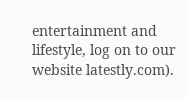entertainment and lifestyle, log on to our website latestly.com).